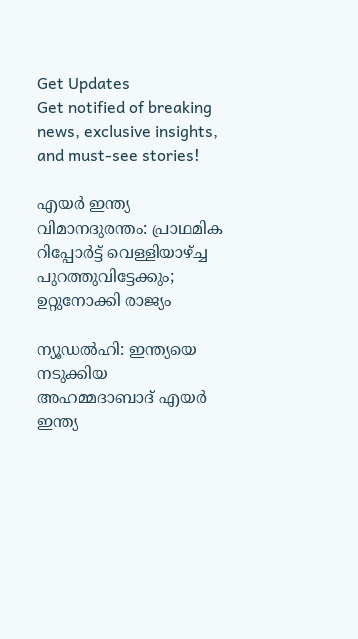Get Updates
Get notified of breaking news, exclusive insights, and must-see stories!

എയര്‍ ഇന്ത്യ വിമാനദുരന്തം: പ്രാഥമിക റിപ്പോര്‍ട്ട് വെള്ളിയാഴ്ച്ച പുറത്തുവിട്ടേക്കും; ഉറ്റുനോക്കി രാജ്യം

ന്യൂഡല്‍ഹി: ഇന്ത്യയെ നടുക്കിയ അഹമ്മദാബാദ് എയര്‍ ഇന്ത്യ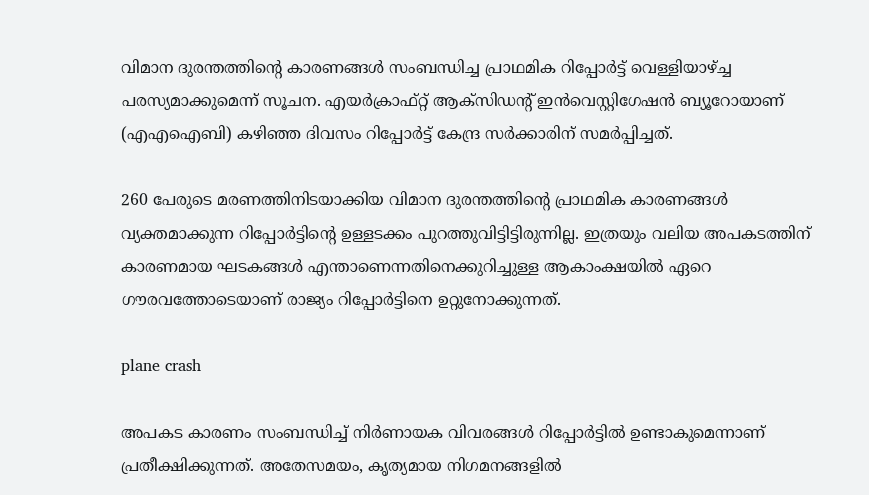വിമാന ദുരന്തത്തിന്റെ കാരണങ്ങള്‍ സംബന്ധിച്ച പ്രാഥമിക റിപ്പോര്‍ട്ട് വെള്ളിയാഴ്ച്ച പരസ്യമാക്കുമെന്ന് സൂചന. എയര്‍ക്രാഫ്റ്റ് ആക്സിഡന്റ് ഇന്‍വെസ്റ്റിഗേഷന്‍ ബ്യൂറോയാണ് (എഎഐബി) കഴിഞ്ഞ ദിവസം റിപ്പോര്‍ട്ട് കേന്ദ്ര സര്‍ക്കാരിന് സമര്‍പ്പിച്ചത്.

260 പേരുടെ മരണത്തിനിടയാക്കിയ വിമാന ദുരന്തത്തിന്റെ പ്രാഥമിക കാരണങ്ങള്‍ വ്യക്തമാക്കുന്ന റിപ്പോര്‍ട്ടിന്റെ ഉള്ളടക്കം പുറത്തുവിട്ടിട്ടിരുന്നില്ല. ഇത്രയും വലിയ അപകടത്തിന് കാരണമായ ഘടകങ്ങള്‍ എന്താണെന്നതിനെക്കുറിച്ചുള്ള ആകാംക്ഷയില്‍ ഏറെ ഗൗരവത്തോടെയാണ് രാജ്യം റിപ്പോര്‍ട്ടിനെ ഉറ്റുനോക്കുന്നത്.

plane crash

അപകട കാരണം സംബന്ധിച്ച് നിര്‍ണായക വിവരങ്ങള്‍ റിപ്പോര്‍ട്ടില്‍ ഉണ്ടാകുമെന്നാണ് പ്രതീക്ഷിക്കുന്നത്. അതേസമയം, കൃത്യമായ നിഗമനങ്ങളില്‍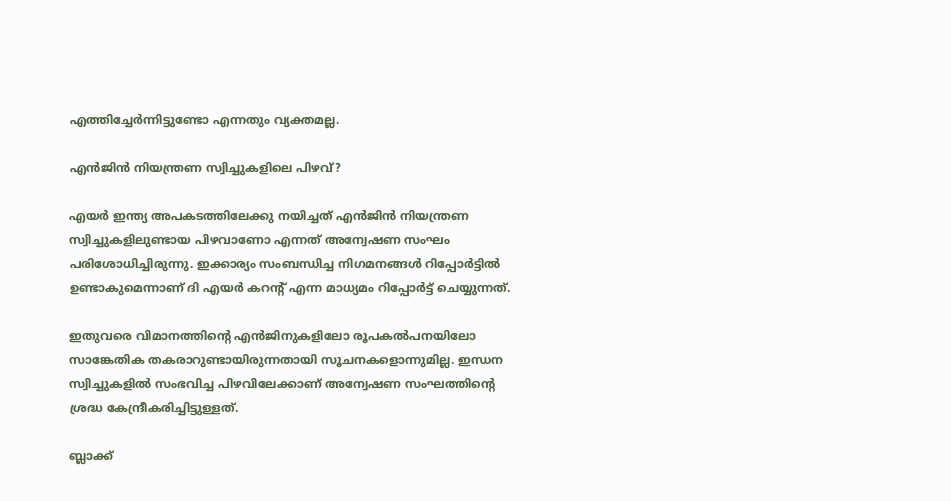എത്തിച്ചേര്‍ന്നിട്ടുണ്ടോ എന്നതും വ്യക്തമല്ല.

എന്‍ജിന്‍ നിയന്ത്രണ സ്വിച്ചുകളിലെ പിഴവ്?

എയര്‍ ഇന്ത്യ അപകടത്തിലേക്കു നയിച്ചത് എന്‍ജിന്‍ നിയന്ത്രണ സ്വിച്ചുകളിലുണ്ടായ പിഴവാണോ എന്നത് അന്വേഷണ സംഘം പരിശോധിച്ചിരുന്നു. ഇക്കാര്യം സംബന്ധിച്ച നിഗമനങ്ങള്‍ റിപ്പോര്‍ട്ടില്‍ ഉണ്ടാകുമെന്നാണ് ദി എയര്‍ കറന്റ് എന്ന മാധ്യമം റിപ്പോര്‍ട്ട് ചെയ്യുന്നത്.

ഇതുവരെ വിമാനത്തിന്റെ എന്‍ജിനുകളിലോ രൂപകല്‍പനയിലോ സാങ്കേതിക തകരാറുണ്ടായിരുന്നതായി സൂചനകളൊന്നുമില്ല. ഇന്ധന സ്വിച്ചുകളില്‍ സംഭവിച്ച പിഴവിലേക്കാണ് അന്വേഷണ സംഘത്തിന്റെ ശ്രദ്ധ കേന്ദ്രീകരിച്ചിട്ടുള്ളത്.

ബ്ലാക്ക്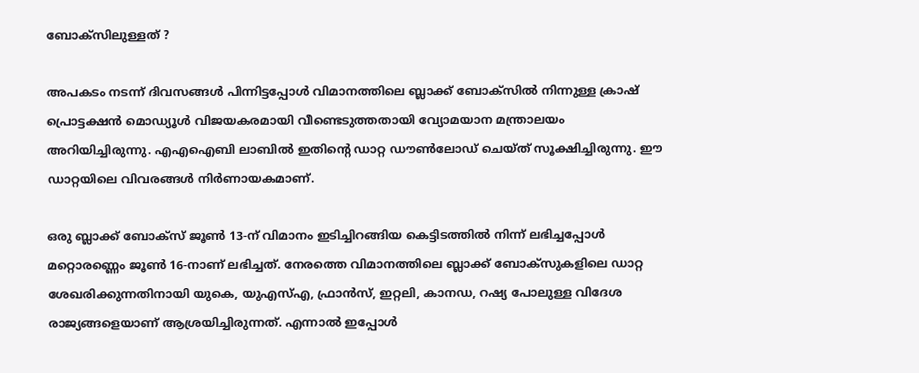ബോക്സിലുള്ളത് ?

അപകടം നടന്ന് ദിവസങ്ങള്‍ പിന്നിട്ടപ്പോള്‍ വിമാനത്തിലെ ബ്ലാക്ക് ബോക്സില്‍ നിന്നുള്ള ക്രാഷ് പ്രൊട്ടക്ഷന്‍ മൊഡ്യൂള്‍ വിജയകരമായി വീണ്ടെടുത്തതായി വ്യോമയാന മന്ത്രാലയം അറിയിച്ചിരുന്നു. എഎഐബി ലാബില്‍ ഇതിന്റെ ഡാറ്റ ഡൗണ്‍ലോഡ് ചെയ്ത് സൂക്ഷിച്ചിരുന്നു. ഈ ഡാറ്റയിലെ വിവരങ്ങള്‍ നിര്‍ണായകമാണ്.

ഒരു ബ്ലാക്ക് ബോക്സ് ജൂണ്‍ 13-ന് വിമാനം ഇടിച്ചിറങ്ങിയ കെട്ടിടത്തില്‍ നിന്ന് ലഭിച്ചപ്പോള്‍ മറ്റൊരണ്ണെം ജൂണ്‍ 16-നാണ് ലഭിച്ചത്. നേരത്തെ വിമാനത്തിലെ ബ്ലാക്ക് ബോക്സുകളിലെ ഡാറ്റ ശേഖരിക്കുന്നതിനായി യുകെ, യുഎസ്എ, ഫ്രാന്‍സ്, ഇറ്റലി, കാനഡ, റഷ്യ പോലുള്ള വിദേശ രാജ്യങ്ങളെയാണ് ആശ്രയിച്ചിരുന്നത്. എന്നാല്‍ ഇപ്പോള്‍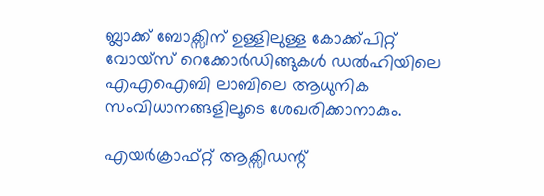ബ്ലാക്ക് ബോക്സിന് ഉള്ളിലുള്ള കോക്ക്പിറ്റ് വോയ്സ് റെക്കോര്‍ഡിങ്ങുകള്‍ ഡല്‍ഹിയിലെ എഎഐബി ലാബിലെ ആധുനിക സംവിധാനങ്ങളിലൂടെ ശേഖരിക്കാനാകും.

എയര്‍ക്രാഫ്റ്റ് ആക്സിഡന്റ്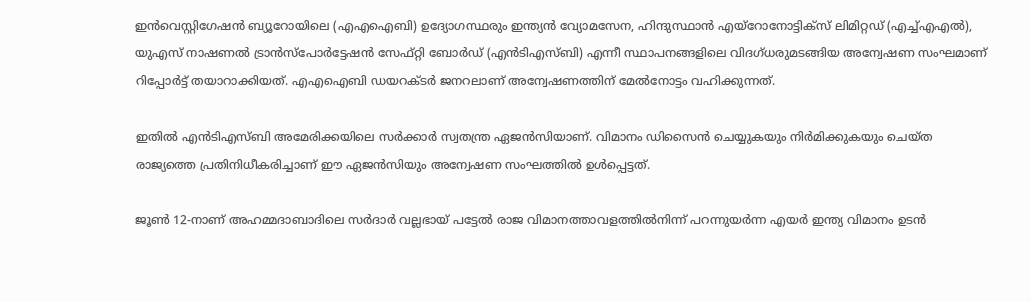ഇന്‍വെസ്റ്റിഗേഷന്‍ ബ്യൂറോയിലെ (എഎഐബി) ഉദ്യോഗസ്ഥരും ഇന്ത്യന്‍ വ്യോമസേന, ഹിന്ദുസ്ഥാന്‍ എയ്റോനോട്ടിക്സ് ലിമിറ്റഡ് (എച്ച്എഎല്‍), യുഎസ് നാഷണല്‍ ട്രാന്‍സ്പോര്‍ട്ടേഷന്‍ സേഫ്റ്റി ബോര്‍ഡ് (എന്‍ടിഎസ്ബി) എന്നീ സ്ഥാപനങ്ങളിലെ വിദഗ്ധരുമടങ്ങിയ അന്വേഷണ സംഘമാണ് റിപ്പോര്‍ട്ട് തയാറാക്കിയത്. എഎഐബി ഡയറക്ടര്‍ ജനറലാണ് അന്വേഷണത്തിന് മേല്‍നോട്ടം വഹിക്കുന്നത്.

ഇതില്‍ എന്‍ടിഎസ്ബി അമേരിക്കയിലെ സര്‍ക്കാര്‍ സ്വതന്ത്ര ഏജന്‍സിയാണ്. വിമാനം ഡിസൈന്‍ ചെയ്യുകയും നിര്‍മിക്കുകയും ചെയ്ത രാജ്യത്തെ പ്രതിനിധീകരിച്ചാണ് ഈ ഏജന്‍സിയും അന്വേഷണ സംഘത്തില്‍ ഉള്‍പ്പെട്ടത്.

ജൂണ്‍ 12-നാണ് അഹമ്മദാബാദിലെ സര്‍ദാര്‍ വല്ലഭായ് പട്ടേല്‍ രാജ വിമാനത്താവളത്തില്‍നിന്ന് പറന്നുയര്‍ന്ന എയര്‍ ഇന്ത്യ വിമാനം ഉടന്‍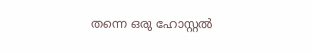തന്നെ ഒരു ഹോസ്റ്റല്‍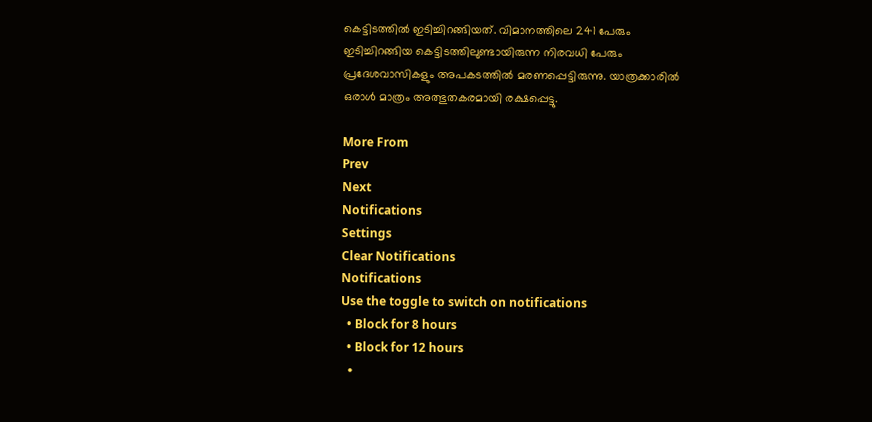കെട്ടിടത്തില്‍ ഇടിച്ചിറങ്ങിയത്. വിമാനത്തിലെ 241 പേരും ഇടിച്ചിറങ്ങിയ കെട്ടിടത്തിലുണ്ടായിരുന്ന നിരവധി പേരും പ്രദേശവാസികളും അപകടത്തില്‍ മരണപ്പെട്ടിരുന്നു. യാത്രക്കാരില്‍ ഒരാള്‍ മാത്രം അത്ഭുതകരമായി രക്ഷപ്പെട്ടു.

More From
Prev
Next
Notifications
Settings
Clear Notifications
Notifications
Use the toggle to switch on notifications
  • Block for 8 hours
  • Block for 12 hours
  •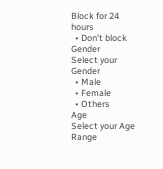Block for 24 hours
  • Don't block
Gender
Select your Gender
  • Male
  • Female
  • Others
Age
Select your Age Range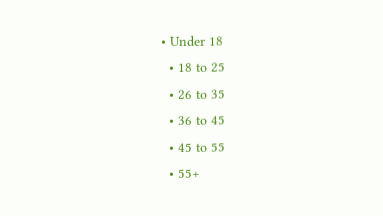• Under 18
  • 18 to 25
  • 26 to 35
  • 36 to 45
  • 45 to 55
  • 55+